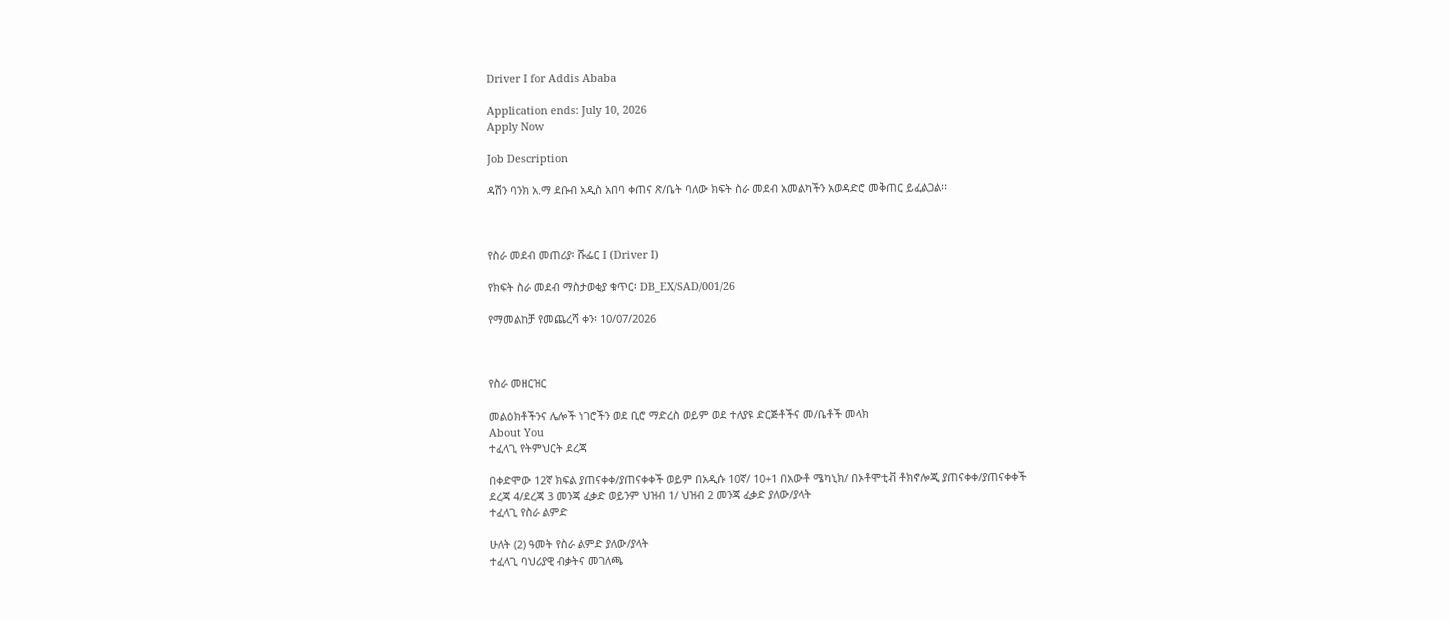Driver I for Addis Ababa

Application ends: July 10, 2026
Apply Now

Job Description

ዳሽን ባንክ አ.ማ ደቡብ አዲስ አበባ ቀጠና ጽ/ቤት ባለው ክፍት ስራ መደብ አመልካችን አወዳድሮ መቅጠር ይፈልጋል፡፡



የስራ መደብ መጠሪያ፡ ሹፌር I (Driver I)

የክፍት ስራ መደብ ማስታወቂያ ቁጥር፡ DB_EX/SAD/001/26

የማመልከቻ የመጨረሻ ቀን፡ 10/07/2026



የስራ መዘርዝር

መልዕክቶችንና ሌሎች ነገሮችን ወደ ቢሮ ማድረስ ወይም ወደ ተለያዩ ድርጅቶችና መ/ቤቶች መላክ
About You
ተፈላጊ የትምህርት ደረጃ

በቀድሞው 12ኛ ክፍል ያጠናቀቀ/ያጠናቀቀች ወይም በአዲሱ 10ኛ/ 10+1 በአውቶ ሜካኒክ/ በኦቶሞቲቭ ቶክኖሎጂ ያጠናቀቀ/ያጠናቀቀች
ደረጃ 4/ደረጃ 3 መንጃ ፈቃድ ወይንም ህዝብ 1/ ህዝብ 2 መንጃ ፈቃድ ያለው/ያላት
ተፈላጊ የስራ ልምድ

ሁለት (2) ዓመት የስራ ልምድ ያለው/ያላት
ተፈላጊ ባህሪያዊ ብቃትና መገለጫ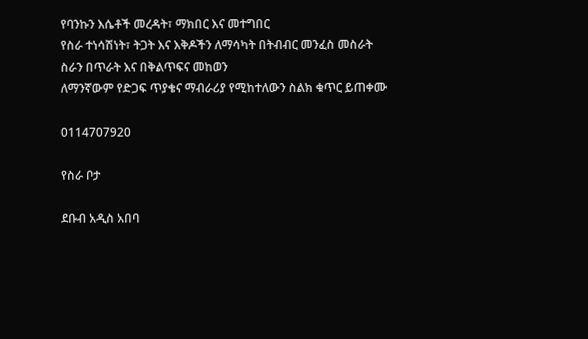የባንኩን እሴቶች መረዳት፣ ማክበር እና መተግበር
የስራ ተነሳሽነት፣ ትጋት እና እቅዶችን ለማሳካት በትብብር መንፈስ መስራት
ስራን በጥራት እና በቅልጥፍና መከወን
ለማንኛውም የድጋፍ ጥያቄና ማብራሪያ የሚከተለውን ስልክ ቁጥር ይጠቀሙ

0114707920

የስራ ቦታ

ደቡብ አዲስ አበባ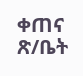ቀጠና ጽ/ቤት